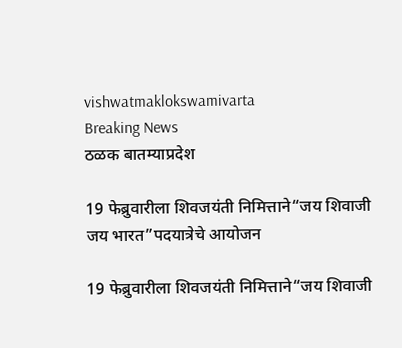vishwatmaklokswamivarta
Breaking News
ठळक बातम्याप्रदेश

19 फेब्रुवारीला शिवजयंती निमित्ताने“जय शिवाजी जय भारत”पदयात्रेचे आयोजन

19 फेब्रुवारीला शिवजयंती निमित्ताने“जय शिवाजी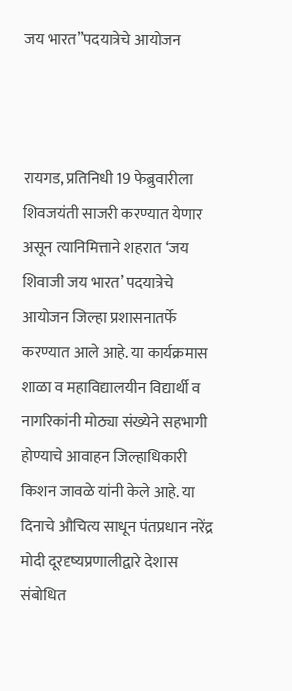जय भारत”पदयात्रेचे आयोजन



रायगड, प्रतिनिधी 19 फेब्रुवारीला शिवजयंती साजरी करण्यात येणार असून त्यानिमित्ताने शहरात ‘जय शिवाजी जय भारत’ पदयात्रेचे आयोजन जिल्हा प्रशासनातर्फे करण्यात आले आहे. या कार्यक्रमास शाळा व महाविद्यालयीन विद्यार्थी व नागरिकांनी मोठ्या संख्येने सहभागी होण्याचे आवाहन जिल्हाधिकारी किशन जावळे यांनी केले आहे. या दिनाचे औचित्य साधून पंतप्रधान नरेंद्र मोदी दूरदृष्यप्रणालीद्वारे देशास संबोधित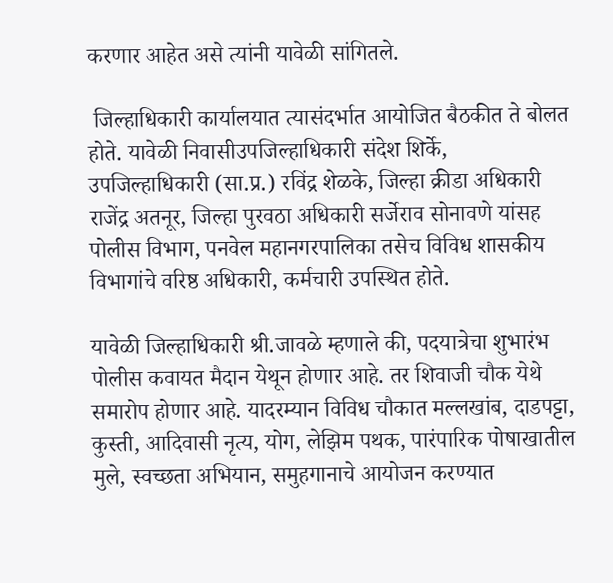करणार आहेत असे त्यांनी यावेळी सांगितले.

 जिल्हाधिकारी कार्यालयात त्यासंदर्भात आयोजित बैठकीत ते बोलत होते. यावेळी निवासीउपजिल्हाधिकारी संदेश शिर्के, उपजिल्हाधिकारी (सा.प्र.) रविंद्र शेळके, जिल्हा क्रीडा अधिकारी राजेंद्र अतनूर, जिल्हा पुरवठा अधिकारी सर्जेराव सोनावणे यांसह पोलीस विभाग, पनवेल महानगरपालिका तसेच विविध शासकीय विभागांचे वरिष्ठ अधिकारी, कर्मचारी उपस्थित होते.

यावेळी जिल्हाधिकारी श्री.जावळे म्हणाले की, पदयात्रेचा शुभारंभ पोलीस कवायत मैदान येथून होणार आहे. तर शिवाजी चौक येथे समारोप होणार आहे. यादरम्यान विविध चौकात मल्लखांब, दाडपट्टा, कुस्ती, आदिवासी नृत्य, योग, लेझिम पथक, पारंपारिक पोषाखातील मुले, स्वच्छता अभियान, समुहगानाचे आयोजन करण्यात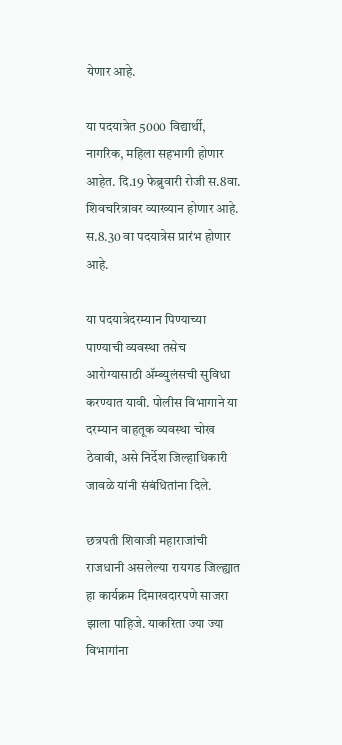येणार आहे.

या पदयात्रेत 5000 विद्यार्थी, नागरिक, महिला सहभागी होणार आहेत. दि.19 फेब्रुवारी रोजी स.8वा. शिवचरित्रावर व्याख्यान होणार आहे. स.8.30 वा पदयात्रेस प्रारंभ होणार आहे.

या पदयात्रेदरम्यान पिण्याच्या पाण्याची व्यवस्था तसेच आरोग्यासाठी ॲम्ब्युलंसची सुविधा करण्यात यावी. पोलीस विभागाने या दरम्यान वाहतूक व्यवस्था चोख ठेवावी, असे निर्देश जिल्हाधिकारी जावळे यांनी संबंधितांना दिले.

छत्रपती शिवाजी महाराजांची राजधानी असलेल्या रायगड जिल्ह्यात हा कार्यक्रम दिमाखदारपणे साजरा झाला पाहिजे. याकरिता ज्या ज्या विभागांना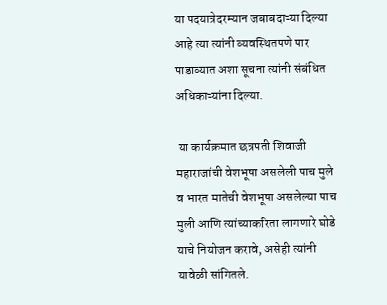या पदयात्रेदरम्यान जबाबदाऱ्या दिल्या आहे त्या त्यांनी व्यवस्थितपणे पार पाडाव्यात अशा सूचना त्यांनी संबंधित अधिकाऱ्यांना दिल्या.

 या कार्यक्रमात छत्रपती शिवाजी महाराजांची वेशभूषा असलेली पाच मुले व भारत मातेची वेशभूषा असलेल्या पाच मुली आणि त्यांच्याकरिता लागणारे घोडे याचे नियोजन करावे, असेही त्यांनी यावेळी सांगितले.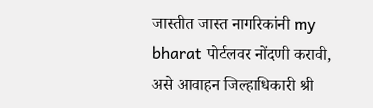जास्तीत जास्त नागरिकांनी my bharat पोर्टलवर नोंदणी करावी, असे आवाहन जिल्हाधिकारी श्री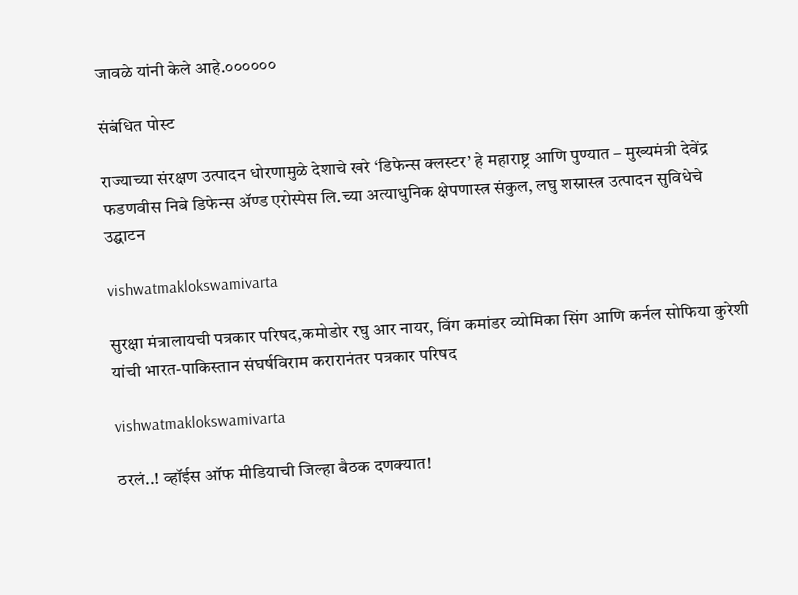जावळे यांनी केले आहे.००००००

संबंधित पोस्ट

राज्याच्या संरक्षण उत्पादन धोरणामुळे देशाचे खरे ‘डिफेन्स क्लस्टर’ हे महाराष्ट्र आणि पुण्यात – मुख्यमंत्री देवेंद्र फडणवीस निबे डिफेन्स ॲण्ड एरोस्पेस लि.च्या अत्याधुनिक क्षेपणास्त्र संकुल, लघु शस्रास्त्र उत्पादन सुविधेचे उद्घाटन

vishwatmaklokswamivarta

सुरक्षा मंत्रालायची पत्रकार परिषद,कमोडोर रघु आर नायर, विंग कमांडर व्योमिका सिंग आणि कर्नल सोफिया कुरेशी यांची भारत-पाकिस्तान संघर्षविराम करारानंतर पत्रकार परिषद

vishwatmaklokswamivarta

ठरलं..! व्हॉईस ऑफ मीडियाची जिल्हा बैठक दणक्यात!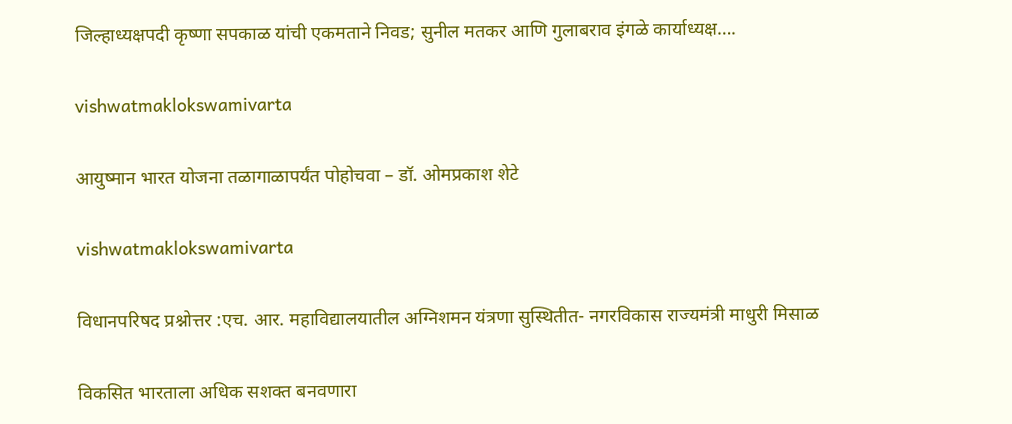जिल्हाध्यक्षपदी कृष्णा सपकाळ यांची एकमताने निवड; सुनील मतकर आणि गुलाबराव इंगळे कार्याध्यक्ष….

vishwatmaklokswamivarta

आयुष्मान भारत योजना तळागाळापर्यंत पोहोचवा – डॉ. ओमप्रकाश शेटे

vishwatmaklokswamivarta

विधानपरिषद प्रश्नोत्तर :एच. आर. महाविद्यालयातील अग्निशमन यंत्रणा सुस्थितीत- नगरविकास राज्यमंत्री माधुरी मिसाळ

विकसित भारताला अधिक सशक्त बनवणारा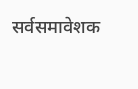सर्वसमावेशक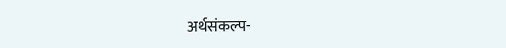अर्थसंकल्प-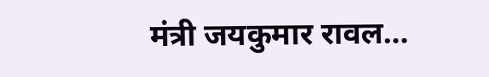मंत्री जयकुमार रावल…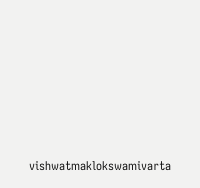vishwatmaklokswamivarta